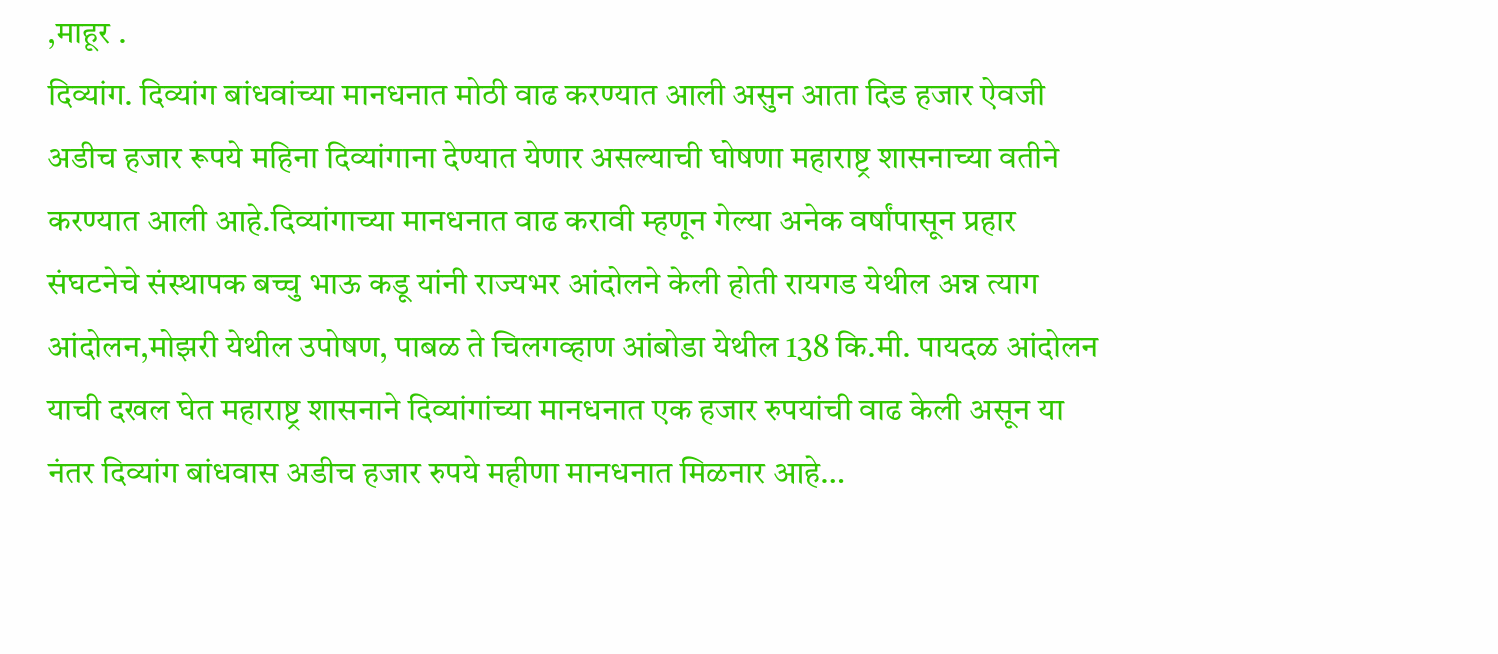,माहूर .
दिव्यांग. दिव्यांग बांधवांच्या मानधनात मोठी वाढ करण्यात आली असुन आता दिड हजार ऐवजी अडीच हजार रूपये महिना दिव्यांगाना देण्यात येणार असल्याची घोषणा महाराष्ट्र शासनाच्या वतीने करण्यात आली आहे.दिव्यांगाच्या मानधनात वाढ करावी म्हणून गेल्या अनेक वर्षांपासून प्रहार संघटनेचे संस्थापक बच्चु भाऊ कडू यांनी राज्यभर आंदोलने केली होती रायगड येथील अन्न त्याग आंदोलन,मोझरी येथील उपोषण, पाबळ ते चिलगव्हाण आंबोडा येथील 138 कि.मी. पायदळ आंदोलन याची दखल घेत महाराष्ट्र शासनाने दिव्यांगांच्या मानधनात एक हजार रुपयांची वाढ केली असून या नंतर दिव्यांग बांधवास अडीच हजार रुपये महीणा मानधनात मिळनार आहे…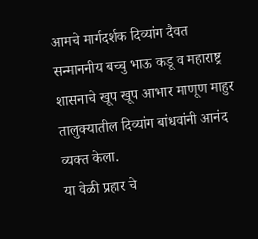आमचे मार्गदर्शक दिव्यांग दैवत सन्माननीय बच्चु भाऊ कडू व महाराष्ट्र शासनाचे खूप खूप आभार माणूण माहुर तालुक्यातील दिव्यांग बांधवांनी आनंद व्यक्त केला.
या वेळी प्रहार चे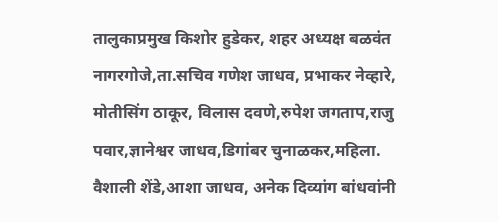तालुकाप्रमुख किशोर हुडेकर, शहर अध्यक्ष बळवंत नागरगोजे,ता.सचिव गणेश जाधव, प्रभाकर नेव्हारे, मोतीसिंग ठाकूर, विलास दवणे,रुपेश जगताप,राजु पवार,ज्ञानेश्वर जाधव,डिगांबर चुनाळकर,महिला. वैशाली शेंडे,आशा जाधव, अनेक दिव्यांग बांधवांनी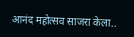आनंद महोत्सव साजरा केला..